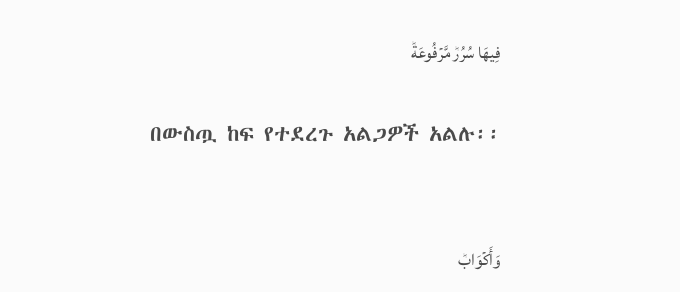فِيهَا سُرُرٞ مَّرۡفُوعَةٞ

በውስጧ ከፍ የተደረጉ አልጋዎች አልሉ፡፡


وَأَكۡوَابٞ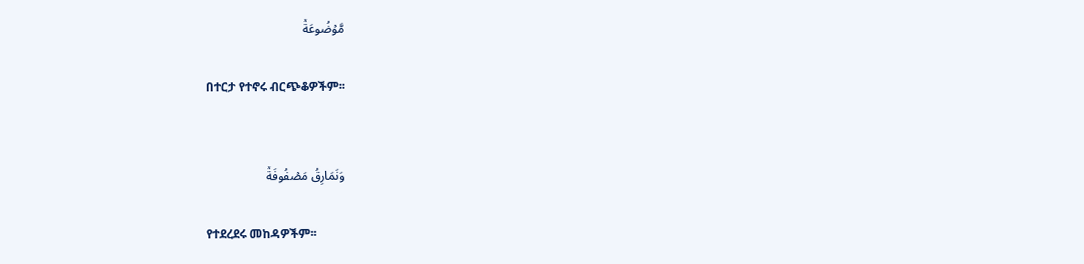مَّوۡضُوعَةٞ

በተርታ የተኖሩ ብርጭቆዎችም፡፡


وَنَمَارِقُ مَصۡفُوفَةٞ

የተደረደሩ መከዳዎችም፡፡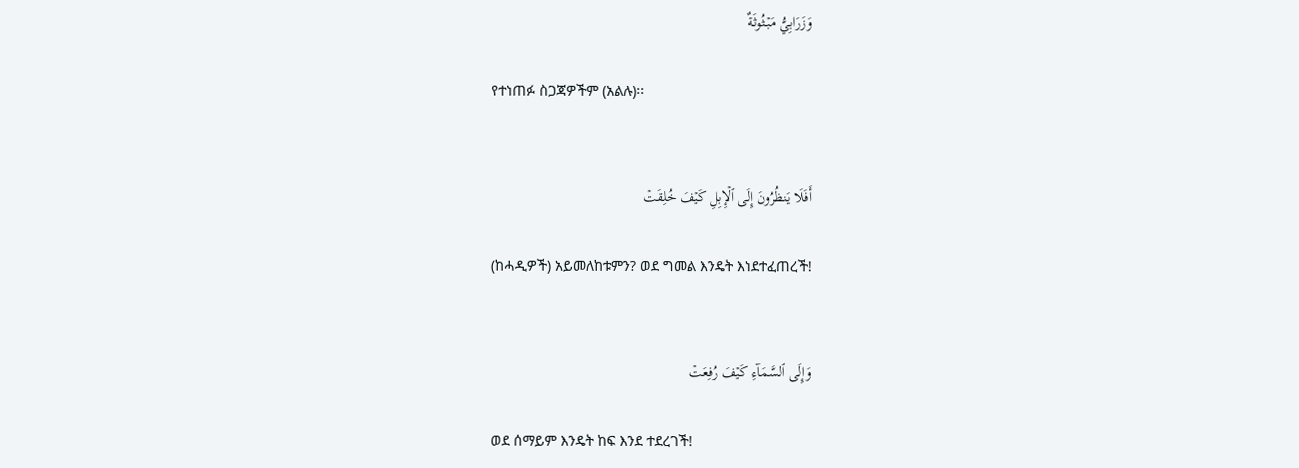وَزَرَابِيُّ مَبۡثُوثَةٌ

የተነጠፉ ስጋጃዎችም (አልሉ)፡፡


أَفَلَا يَنظُرُونَ إِلَى ٱلۡإِبِلِ كَيۡفَ خُلِقَتۡ

(ከሓዲዎች) አይመለከቱምን? ወደ ግመል እንዴት እነደተፈጠረች!


وَإِلَى ٱلسَّمَآءِ كَيۡفَ رُفِعَتۡ

ወደ ሰማይም እንዴት ከፍ እንደ ተደረገች!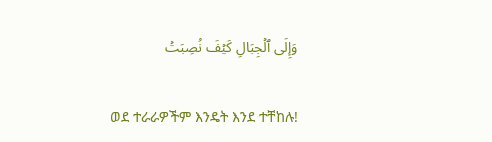وَإِلَى ٱلۡجِبَالِ كَيۡفَ نُصِبَتۡ

ወደ ተራራዎችም እንዴት እንደ ተቸከሉ!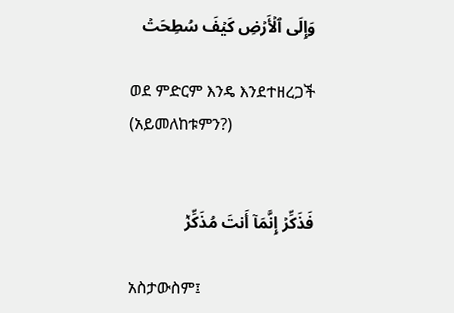وَإِلَى ٱلۡأَرۡضِ كَيۡفَ سُطِحَتۡ

ወደ ምድርም እንዴ እንደተዘረጋች (አይመለከቱምን?)


فَذَكِّرۡ إِنَّمَآ أَنتَ مُذَكِّرٞ

አስታውስም፤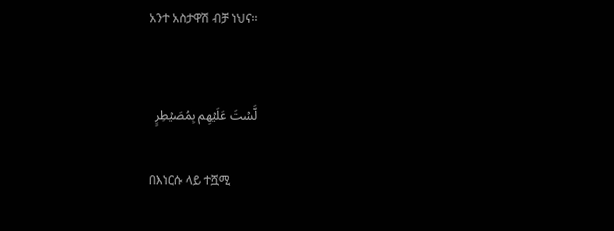አንተ አስታዋሽ ብቻ ነህና፡፡


لَّسۡتَ عَلَيۡهِم بِمُصَيۡطِرٍ

በእነርሱ ላይ ተሿሚ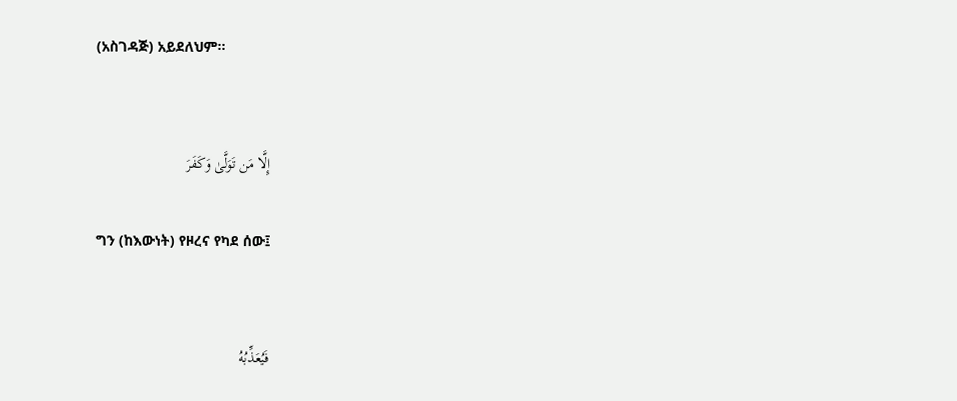(አስገዳጅ) አይደለህም፡፡


إِلَّا مَن تَوَلَّىٰ وَكَفَرَ

ግን (ከእውነት) የዞረና የካደ ሰው፤


فَيُعَذِّبُهُ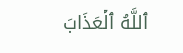ٱللَّهُ ٱلۡعَذَابَ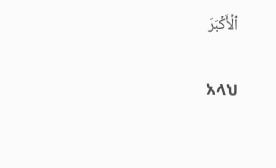ٱلۡأَكۡبَرَ

አላህ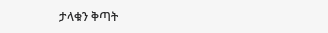ታላቁን ቅጣት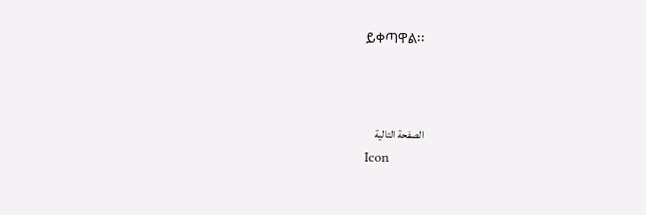ይቀጣዋል፡፡



الصفحة التالية
Icon